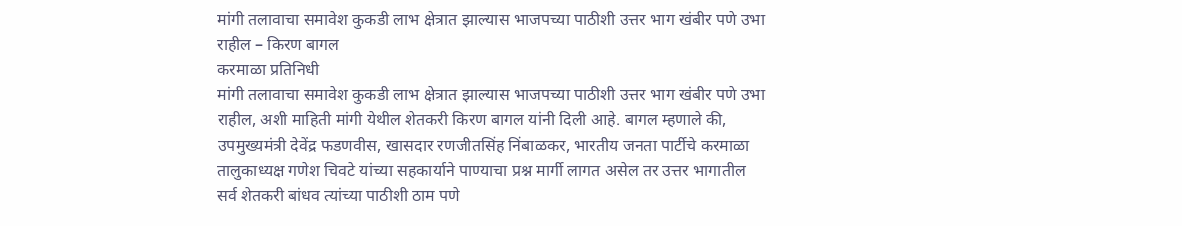मांगी तलावाचा समावेश कुकडी लाभ क्षेत्रात झाल्यास भाजपच्या पाठीशी उत्तर भाग खंबीर पणे उभा राहील – किरण बागल
करमाळा प्रतिनिधी
मांगी तलावाचा समावेश कुकडी लाभ क्षेत्रात झाल्यास भाजपच्या पाठीशी उत्तर भाग खंबीर पणे उभा राहील, अशी माहिती मांगी येथील शेतकरी किरण बागल यांनी दिली आहे. बागल म्हणाले की, उपमुख्यमंत्री देवेंद्र फडणवीस, खासदार रणजीतसिंह निंबाळकर, भारतीय जनता पार्टीचे करमाळा तालुकाध्यक्ष गणेश चिवटे यांच्या सहकार्याने पाण्याचा प्रश्न मार्गी लागत असेल तर उत्तर भागातील सर्व शेतकरी बांधव त्यांच्या पाठीशी ठाम पणे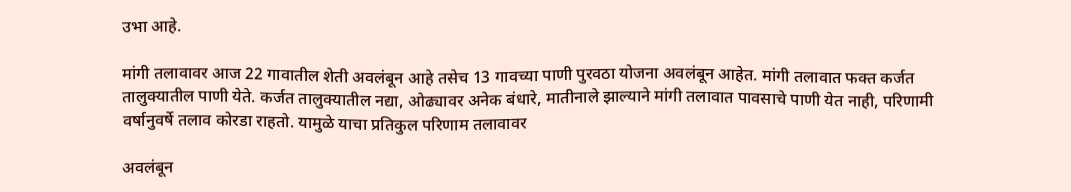उभा आहे.

मांगी तलावावर आज 22 गावातील शेती अवलंबून आहे तसेच 13 गावच्या पाणी पुरवठा योजना अवलंबून आहेत. मांगी तलावात फक्त कर्जत तालुक्यातील पाणी येते. कर्जत तालुक्यातील नद्या, ओढ्यावर अनेक बंधारे, मातीनाले झाल्याने मांगी तलावात पावसाचे पाणी येत नाही, परिणामी वर्षानुवर्षे तलाव कोरडा राहतो. यामुळे याचा प्रतिकुल परिणाम तलावावर

अवलंबून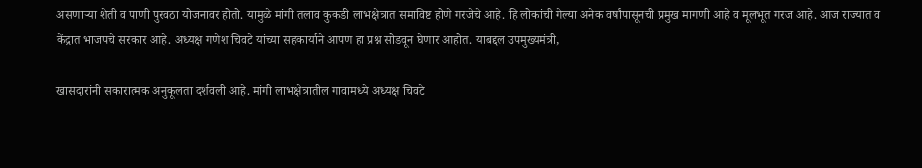असणाऱ्या शेती व पाणी पुरवठा योजनावर होतो. यामुळे मांगी तलाव कुकडी लाभक्षेत्रात समाविष्ट होणे गरजेचे आहे. हि लोकांची गेल्या अनेक वर्षांपासूनची प्रमुख मागणी आहे व मूलभूत गरज आहे. आज राज्यात व केंद्रात भाजपचे सरकार आहे. अध्यक्ष गणेश चिवटे यांच्या सहकार्याने आपण हा प्रश्न सोडवून घेणार आहोत. याबद्दल उपमुख्यमंत्री,

खासदारांनी सकारात्मक अनुकूलता दर्शवली आहे. मांगी लाभक्षेत्रातील गावामध्ये अध्यक्ष चिवटे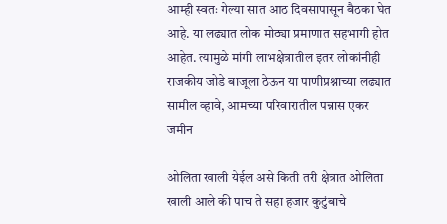आम्ही स्वतः गेल्या सात आठ दिवसापासून बैठका घेत आहे. या लढ्यात लोक मोठ्या प्रमाणात सहभागी होत आहेत. त्यामुळे मांगी लाभक्षेत्रातील इतर लोकांनीही राजकीय जोडे बाजूला ठेऊन या पाणीप्रश्नाच्या लढ्यात सामील व्हावे, आमच्या परिवारातील पन्नास एकर जमीन

ओलिता खाली येईल असे किती तरी क्षेत्रात ओलिता खाली आले की पाच ते सहा हजार कुटुंबाचे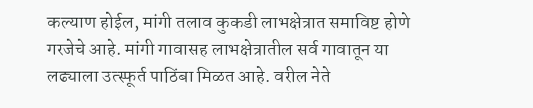कल्याण होईल, मांगी तलाव कुकडी लाभक्षेत्रात समाविष्ट होणे गरजेचे आहे. मांगी गावासह लाभक्षेत्रातील सर्व गावातून या लढ्याला उत्स्फूर्त पाठिंबा मिळत आहे. वरील नेते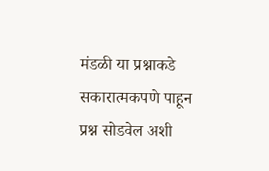मंडळी या प्रश्नाकडे सकारात्मकपणे पाहून प्रश्न सोडवेल अशी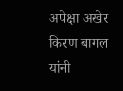अपेक्षा अखेर किरण बागल यांनी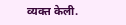व्यक्त केली.